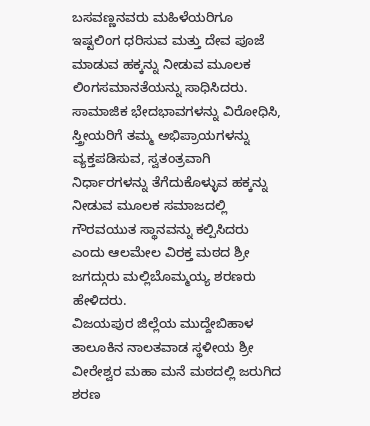ಬಸವಣ್ಣನವರು ಮಹಿಳೆಯರಿಗೂ ಇಷ್ಟಲಿಂಗ ಧರಿಸುವ ಮತ್ತು ದೇವ ಪೂಜೆ ಮಾಡುವ ಹಕ್ಕನ್ನು ನೀಡುವ ಮೂಲಕ ಲಿಂಗಸಮಾನತೆಯನ್ನು ಸಾಧಿಸಿದರು. ಸಾಮಾಜಿಕ ಭೇದಭಾವಗಳನ್ನು ವಿರೋಧಿಸಿ, ಸ್ತ್ರೀಯರಿಗೆ ತಮ್ಮ ಅಭಿಪ್ರಾಯಗಳನ್ನು ವ್ಯಕ್ತಪಡಿಸುವ, ಸ್ವತಂತ್ರವಾಗಿ ನಿರ್ಧಾರಗಳನ್ನು ತೆಗೆದುಕೊಳ್ಳುವ ಹಕ್ಕನ್ನು ನೀಡುವ ಮೂಲಕ ಸಮಾಜದಲ್ಲಿ ಗೌರವಯುತ ಸ್ಥಾನವನ್ನು ಕಲ್ಪಿಸಿದರು ಎಂದು ಆಲಮೇಲ ವಿರಕ್ತ ಮಠದ ಶ್ರೀ ಜಗದ್ಗುರು ಮಲ್ಲಿಬೊಮ್ಮಯ್ಯ ಶರಣರು ಹೇಳಿದರು.
ವಿಜಯಪುರ ಜಿಲ್ಲೆಯ ಮುದ್ದೇಬಿಹಾಳ ತಾಲೂಕಿನ ನಾಲತವಾಡ ಸ್ಥಳೀಯ ಶ್ರೀ ವೀರೇಶ್ವರ ಮಹಾ ಮನೆ ಮಠದಲ್ಲಿ ಜರುಗಿದ ಶರಣ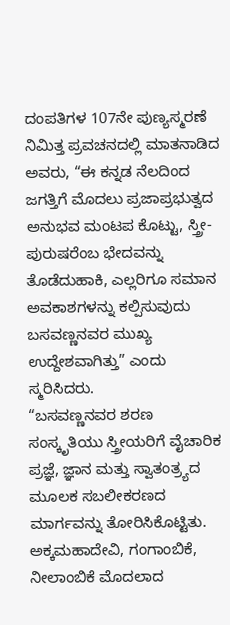ದಂಪತಿಗಳ 107ನೇ ಪುಣ್ಯಸ್ಮರಣೆ ನಿಮಿತ್ತ ಪ್ರವಚನದಲ್ಲಿ ಮಾತನಾಡಿದ ಅವರು, “ಈ ಕನ್ನಡ ನೆಲದಿಂದ ಜಗತ್ತಿಗೆ ಮೊದಲು ಪ್ರಜಾಪ್ರಭುತ್ವದ ಅನುಭವ ಮಂಟಪ ಕೊಟ್ಟು, ಸ್ತ್ರೀ-ಪುರುಷರೆಂಬ ಭೇದವನ್ನು ತೊಡೆದುಹಾಕಿ, ಎಲ್ಲರಿಗೂ ಸಮಾನ ಅವಕಾಶಗಳನ್ನು ಕಲ್ಪಿಸುವುದು ಬಸವಣ್ಣನವರ ಮುಖ್ಯ ಉದ್ದೇಶವಾಗಿತ್ತು” ಎಂದು ಸ್ಮರಿಸಿದರು.
“ಬಸವಣ್ಣನವರ ಶರಣ ಸಂಸ್ಕೃತಿಯು ಸ್ತ್ರೀಯರಿಗೆ ವೈಚಾರಿಕ ಪ್ರಜ್ಞೆ, ಜ್ಞಾನ ಮತ್ತು ಸ್ವಾತಂತ್ರ್ಯದ ಮೂಲಕ ಸಬಲೀಕರಣದ ಮಾರ್ಗವನ್ನು ತೋರಿಸಿಕೊಟ್ಟಿತು. ಅಕ್ಕಮಹಾದೇವಿ, ಗಂಗಾಂಬಿಕೆ, ನೀಲಾಂಬಿಕೆ ಮೊದಲಾದ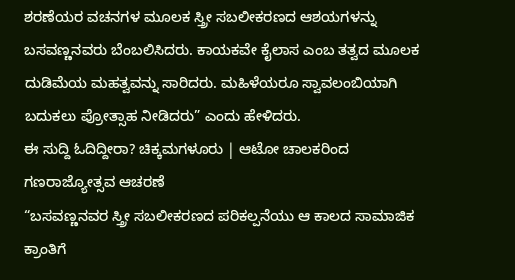ಶರಣೆಯರ ವಚನಗಳ ಮೂಲಕ ಸ್ತ್ರೀ ಸಬಲೀಕರಣದ ಆಶಯಗಳನ್ನು ಬಸವಣ್ಣನವರು ಬೆಂಬಲಿಸಿದರು. ಕಾಯಕವೇ ಕೈಲಾಸ ಎಂಬ ತತ್ವದ ಮೂಲಕ ದುಡಿಮೆಯ ಮಹತ್ವವನ್ನು ಸಾರಿದರು. ಮಹಿಳೆಯರೂ ಸ್ವಾವಲಂಬಿಯಾಗಿ ಬದುಕಲು ಪ್ರೋತ್ಸಾಹ ನೀಡಿದರು” ಎಂದು ಹೇಳಿದರು.
ಈ ಸುದ್ದಿ ಓದಿದ್ದೀರಾ? ಚಿಕ್ಕಮಗಳೂರು | ಆಟೋ ಚಾಲಕರಿಂದ ಗಣರಾಜ್ಯೋತ್ಸವ ಆಚರಣೆ
“ಬಸವಣ್ಣನವರ ಸ್ತ್ರೀ ಸಬಲೀಕರಣದ ಪರಿಕಲ್ಪನೆಯು ಆ ಕಾಲದ ಸಾಮಾಜಿಕ ಕ್ರಾಂತಿಗೆ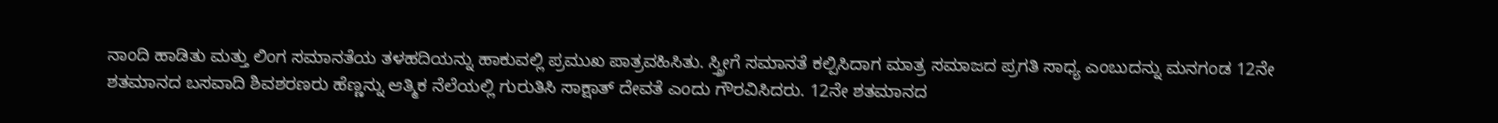ನಾಂದಿ ಹಾಡಿತು ಮತ್ತು ಲಿಂಗ ಸಮಾನತೆಯ ತಳಹದಿಯನ್ನು ಹಾಕುವಲ್ಲಿ ಪ್ರಮುಖ ಪಾತ್ರವಹಿಸಿತು. ಸ್ತ್ರೀಗೆ ಸಮಾನತೆ ಕಲ್ಪಿಸಿದಾಗ ಮಾತ್ರ ಸಮಾಜದ ಪ್ರಗತಿ ಸಾಧ್ಯ ಎಂಬುದನ್ನು ಮನಗಂಡ 12ನೇ ಶತಮಾನದ ಬಸವಾದಿ ಶಿವಶರಣರು ಹೆಣ್ಣನ್ನು ಆತ್ಮಿಕ ನೆಲೆಯಲ್ಲಿ ಗುರುತಿಸಿ ಸಾಕ್ಷಾತ್ ದೇವತೆ ಎಂದು ಗೌರವಿಸಿದರು. 12ನೇ ಶತಮಾನದ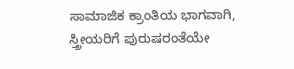ಸಾಮಾಜಿಕ ಕ್ರಾಂತಿಯ ಭಾಗವಾಗಿ, ಸ್ತ್ರೀಯರಿಗೆ ಪುರುಷರಂತೆಯೇ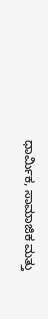ಧಾರ್ಮಿಕ, ಸಾಮಾಜಿಕ ಮತ್ತು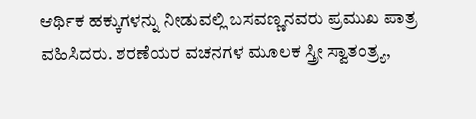ಆರ್ಥಿಕ ಹಕ್ಕುಗಳನ್ನು ನೀಡುವಲ್ಲಿ ಬಸವಣ್ಣನವರು ಪ್ರಮುಖ ಪಾತ್ರ ವಹಿಸಿದರು. ಶರಣೆಯರ ವಚನಗಳ ಮೂಲಕ ಸ್ತ್ರೀ ಸ್ವಾತಂತ್ರ್ಯ,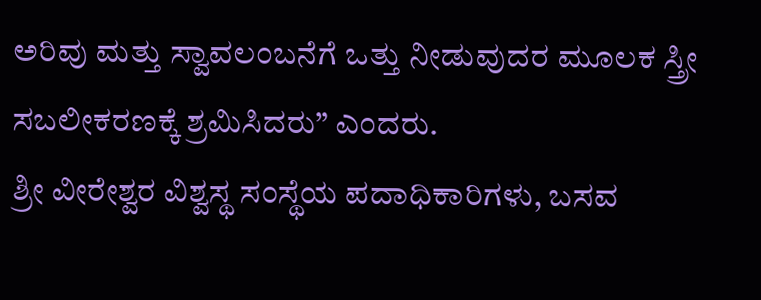ಅರಿವು ಮತ್ತು ಸ್ವಾವಲಂಬನೆಗೆ ಒತ್ತು ನೀಡುವುದರ ಮೂಲಕ ಸ್ತ್ರೀ ಸಬಲೀಕರಣಕ್ಕೆ ಶ್ರಮಿಸಿದರು” ಎಂದರು.
ಶ್ರೀ ವೀರೇಶ್ವರ ವಿಶ್ವಸ್ಥ ಸಂಸ್ಥೆಯ ಪದಾಧಿಕಾರಿಗಳು, ಬಸವ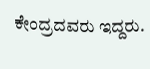ಕೇಂದ್ರದವರು ಇದ್ದರು.